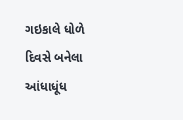ગઇકાલે ધોળે દિવસે બનેલા આંધાધૂંધ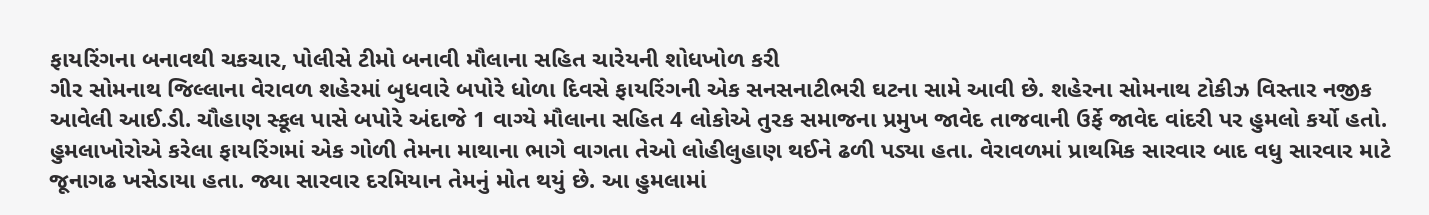ફાયરિંગના બનાવથી ચકચાર, પોલીસે ટીમો બનાવી મૌલાના સહિત ચારેયની શોધખોળ કરી
ગીર સોમનાથ જિલ્લાના વેરાવળ શહેરમાં બુધવારે બપોરે ધોળા દિવસે ફાયરિંગની એક સનસનાટીભરી ઘટના સામે આવી છે. શહેરના સોમનાથ ટોકીઝ વિસ્તાર નજીક આવેલી આઈ.ડી. ચૌહાણ સ્કૂલ પાસે બપોરે અંદાજે 1 વાગ્યે મૌલાના સહિત 4 લોકોએ તુરક સમાજના પ્રમુખ જાવેદ તાજવાની ઉર્ફે જાવેદ વાંદરી પર હુમલો કર્યો હતો. હુમલાખોરોએ કરેલા ફાયરિંગમાં એક ગોળી તેમના માથાના ભાગે વાગતા તેઓ લોહીલુહાણ થઈને ઢળી પડ્યા હતા. વેરાવળમાં પ્રાથમિક સારવાર બાદ વધુ સારવાર માટે જૂનાગઢ ખસેડાયા હતા. જ્યા સારવાર દરમિયાન તેમનું મોત થયું છે. આ હુમલામાં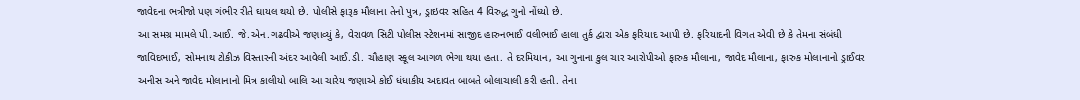જાવેદના ભત્રીજો પણ ગંભીર રીતે ઘાયલ થયો છે. પોલીસે ફારૂક મૌલાના તેનો પુત્ર, ડ્રાઇવર સહિત 4 વિરુદ્ધ ગુનો નોંધ્યો છે.
આ સમગ્ર મામલે પી.આઈ. જે.એન.ગઢવીએ જણાવ્યું કે, વેરાવળ સિટી પોલીસ સ્ટેશનમાં સાજીદ હારુનભાઈ વલીભાઈ હાલા તુર્ક દ્વારા એક ફરિયાદ આપી છે. ફરિયાદની વિગત એવી છે કે તેમના સંબંધી જાવિદભાઈ, સોમનાથ ટોકીઝ વિસ્તારની અંદર આવેલી આઈ.ડી. ચૌહાણ સ્કૂલ આગળ ભેગા થયા હતા. તે દરમિયાન, આ ગુનાના કુલ ચાર આરોપીઓ ફારુક મૌલાના, જાવેદ મૌલાના, ફારુક મોલાનાનો ડ્રાઈવર અનીસ અને જાવેદ મોલાનાનો મિત્ર કાલીયો બાલિ આ ચારેય જણાએ કોઈ ધંધાકીય અદાવત બાબતે બોલાચાલી કરી હતી. તેના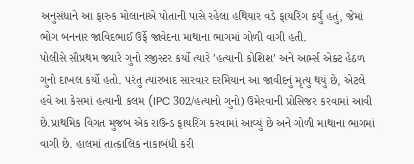અનુસંધાને આ ફારુક મોલાનાએ પોતાની પાસે રહેલા હથિયાર વડે ફાયરિંગ કર્યું હતું, જેમાં ભોગ બનનાર જાવિદભાઈ ઉર્ફે જાવેદના માથાના ભાગમાં ગોળી વાગી હતી.
પોલીસે સૌપ્રથમ જ્યારે ગુનો રજીસ્ટર કર્યો ત્યારે ’હત્યાની કોશિશ’ અને આર્મ્સ એક્ટ હેઠળ ગુનો દાખલ કર્યો હતો. પરંતુ ત્યારબાદ સારવાર દરમિયાન આ જાવીદનું મૃત્યુ થયું છે, એટલે હવે આ કેસમાં હત્યાની કલમ (IPC 302/હત્યાનો ગુનો) ઉમેરવાની પ્રોસિજર કરવામાં આવી છે.પ્રાથમિક વિગત મુજબ એક રાઉન્ડ ફાયરિંગ કરવામાં આવ્યું છે અને ગોળી માથાના ભાગમાં વાગી છે. હાલમાં તાત્કાલિક નાકાબંધી કરી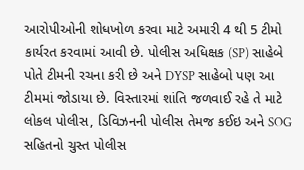આરોપીઓની શોધખોળ કરવા માટે અમારી 4 થી 5 ટીમો કાર્યરત કરવામાં આવી છે. પોલીસ અધિક્ષક (SP) સાહેબે પોતે ટીમની રચના કરી છે અને DYSP સાહેબો પણ આ ટીમમાં જોડાયા છે. વિસ્તારમાં શાંતિ જળવાઈ રહે તે માટે લોકલ પોલીસ, ડિવિઝનની પોલીસ તેમજ કઈઇ અને SOG સહિતનો ચુસ્ત પોલીસ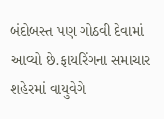બંદોબસ્ત પણ ગોઠવી દેવામાં આવ્યો છે.ફાયરિંગના સમાચાર શહેરમાં વાયુવેગે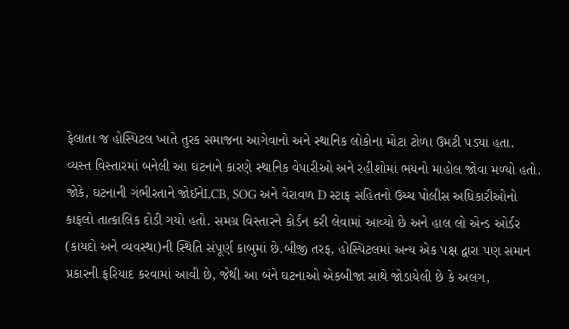ફેલાતા જ હોસ્પિટલ ખાતે તુરક સમાજના આગેવાનો અને સ્થાનિક લોકોના મોટા ટોળા ઉમટી પડ્યા હતા. વ્યસ્ત વિસ્તારમાં બનેલી આ ઘટનાને કારણે સ્થાનિક વેપારીઓ અને રહીશોમાં ભયનો માહોલ જોવા મળ્યો હતો.
જોકે, ઘટનાની ગંભીરતાને જોઈનેLCB, SOG અને વેરાવળ D સ્ટાફ સહિતનો ઉચ્ચ પોલીસ અધિકારીઓનો કાફલો તાત્કાલિક દોડી ગયો હતો. સમગ્ર વિસ્તારને કોર્ડન કરી લેવામાં આવ્યો છે અને હાલ લો એન્ડ ઓર્ડર (કાયદો અને વ્યવસ્થા)ની સ્થિતિ સંપૂર્ણ કાબુમાં છે.બીજી તરફ, હોસ્પિટલમાં અન્ય એક પક્ષ દ્વારા પણ સમાન પ્રકારની ફરિયાદ કરવામાં આવી છે, જેથી આ બંને ઘટનાઓ એકબીજા સાથે જોડાયેલી છે કે અલગ,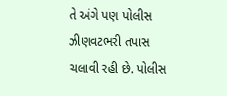તે અંગે પણ પોલીસ ઝીણવટભરી તપાસ ચલાવી રહી છે. પોલીસ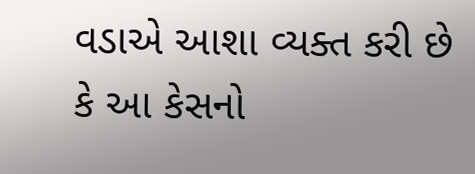વડાએ આશા વ્યક્ત કરી છે કે આ કેસનો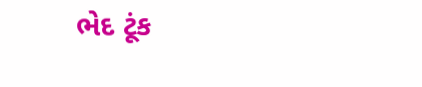ભેદ ટૂંક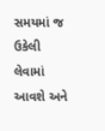સમયમાં જ ઉકેલી લેવામાં આવશે અને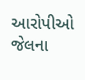આરોપીઓ જેલના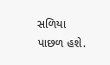સળિયા પાછળ હશે.